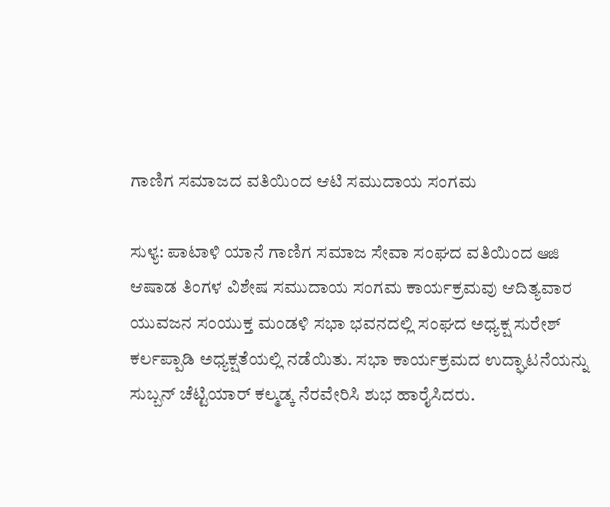ಗಾಣಿಗ ಸಮಾಜದ ವತಿಯಿಂದ ಆಟಿ ಸಮುದಾಯ ಸಂಗಮ

ಸುಳ್ಯ: ಪಾಟಾಳಿ ಯಾನೆ ಗಾಣಿಗ ಸಮಾಜ ಸೇವಾ ಸಂಘದ ವತಿಯಿಂದ ఆజి ಆಷಾಡ ತಿಂಗಳ ವಿಶೇಷ ಸಮುದಾಯ ಸಂಗಮ ಕಾರ್ಯಕ್ರಮವು ಆದಿತ್ಯವಾರ ಯುವಜನ ಸಂಯುಕ್ತ ಮಂಡಳಿ ಸಭಾ ಭವನದಲ್ಲಿ ಸಂಘದ ಅಧ್ಯಕ್ಷ ಸುರೇಶ್ ಕರ್ಲಪ್ಪಾಡಿ ಅಧ್ಯಕ್ಷತೆಯಲ್ಲಿ ನಡೆಯಿತು. ಸಭಾ ಕಾರ್ಯಕ್ರಮದ ಉದ್ಘಾಟನೆಯನ್ನು ಸುಬ್ಬನ್ ಚೆಟ್ಟಿಯಾರ್ ಕಲ್ಮಡ್ಕ ನೆರವೇರಿಸಿ ಶುಭ ಹಾರೈಸಿದರು.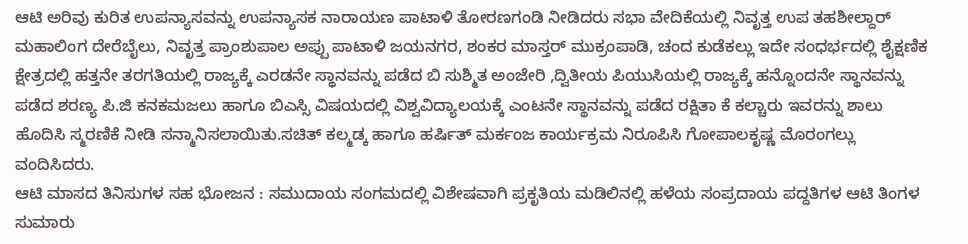ಆಟಿ ಅರಿವು ಕುರಿತ ಉಪನ್ಯಾಸವನ್ನು ಉಪನ್ಯಾಸಕ ನಾರಾಯಣ ಪಾಟಾಳಿ ತೋರಣಗಂಡಿ ನೀಡಿದರು ಸಭಾ ವೇದಿಕೆಯಲ್ಲಿ ನಿವೃತ್ತ ಉಪ ತಹಶೀಲ್ದಾರ್ ಮಹಾಲಿಂಗ ದೇರೆಬೈಲು, ನಿವೃತ್ತ ಪ್ರಾಂಶುಪಾಲ ಅಪ್ಪು ಪಾಟಾಳಿ ಜಯನಗರ, ಶಂಕರ ಮಾಸ್ತರ್ ಮುಕ್ರಂಪಾಡಿ, ಚಂದ ಕುಡೆಕಲ್ಲು ಇದೇ ಸಂಧರ್ಭದಲ್ಲಿ ಶೈಕ್ಷಣಿಕ ಕ್ಷೇತ್ರದಲ್ಲಿ ಹತ್ತನೇ ತರಗತಿಯಲ್ಲಿ ರಾಜ್ಯಕ್ಕೆ ಎರಡನೇ ಸ್ಥಾನವನ್ನು ಪಡೆದ ಬಿ ಸುಶ್ಮಿತ ಅಂಜೇರಿ ,ದ್ವಿತೀಯ ಪಿಯುಸಿಯಲ್ಲಿ ರಾಜ್ಯಕ್ಕೆ ಹನ್ನೊಂದನೇ ಸ್ಥಾನವನ್ನು ಪಡೆದ ಶರಣ್ಯ ಪಿ.ಜಿ ಕನಕಮಜಲು ಹಾಗೂ ಬಿಎಸ್ಸಿ ವಿಷಯದಲ್ಲಿ ವಿಶ್ವವಿದ್ಯಾಲಯಕ್ಕೆ ಎಂಟನೇ ಸ್ಥಾನವನ್ನು ಪಡೆದ ರಕ್ಷಿತಾ ಕೆ ಕಲ್ಚಾರು ಇವರನ್ನು ಶಾಲು ಹೊದಿಸಿ ಸ್ಮರಣಿಕೆ ನೀಡಿ ಸನ್ಮಾನಿಸಲಾಯಿತು.ಸಚಿತ್ ಕಲ್ಮಡ್ಕ ಹಾಗೂ ಹರ್ಷಿತ್ ಮರ್ಕಂಜ ಕಾರ್ಯಕ್ರಮ ನಿರೂಪಿಸಿ ಗೋಪಾಲಕೃಷ್ಣ ಮೊರಂಗಲ್ಲು ವಂದಿಸಿದರು.
ಆಟಿ ಮಾಸದ ತಿನಿಸುಗಳ ಸಹ ಭೋಜನ : ಸಮುದಾಯ ಸಂಗಮದಲ್ಲಿ ವಿಶೇಷವಾಗಿ ಪ್ರಕೃತಿಯ ಮಡಿಲಿನಲ್ಲಿ ಹಳೆಯ ಸಂಪ್ರದಾಯ ಪದ್ದತಿಗಳ ಆಟಿ ತಿಂಗಳ ಸುಮಾರು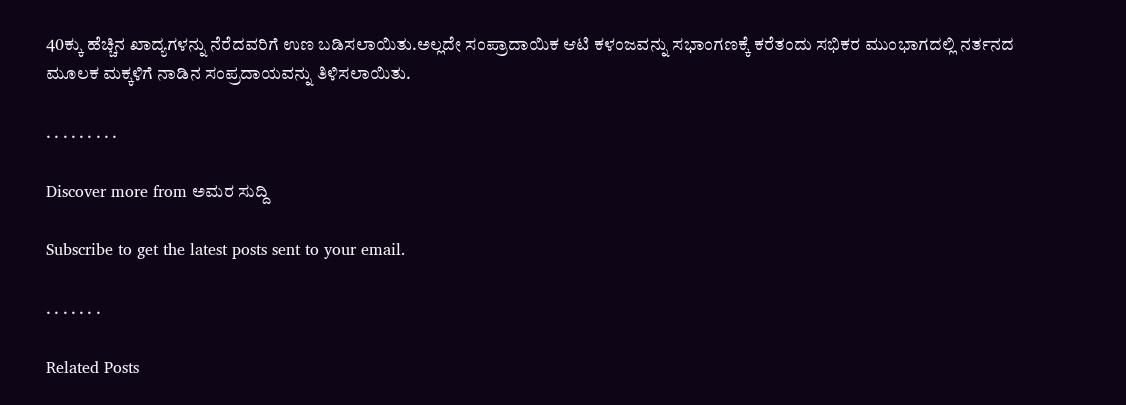40ಕ್ಕು ಹೆಚ್ಚಿನ ಖಾದ್ಯಗಳನ್ನು ನೆರೆದವರಿಗೆ ಉಣ ಬಡಿಸಲಾಯಿತು.ಅಲ್ಲದೇ ಸಂಪ್ರಾದಾಯಿಕ ಆಟಿ ಕಳಂಜವನ್ನು ಸಭಾಂಗಣಕ್ಕೆ ಕರೆತಂದು ಸಭಿಕರ ಮುಂಭಾಗದಲ್ಲಿ ನರ್ತನದ ಮೂಲಕ ಮಕ್ಕಳಿಗೆ ನಾಡಿನ ಸಂಪ್ರದಾಯವನ್ನು ತಿಳಿಸಲಾಯಿತು.

. . . . . . . . .

Discover more from ಅಮರ ಸುದ್ದಿ

Subscribe to get the latest posts sent to your email.

. . . . . . .

Related Posts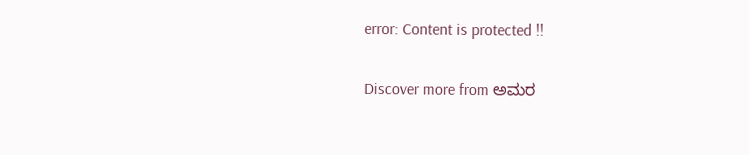error: Content is protected !!

Discover more from ಅಮರ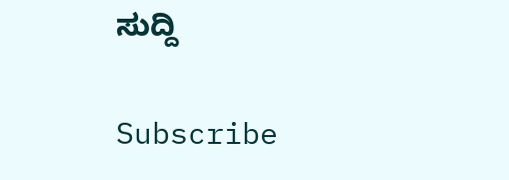ಸುದ್ದಿ

Subscribe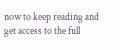now to keep reading and get access to the full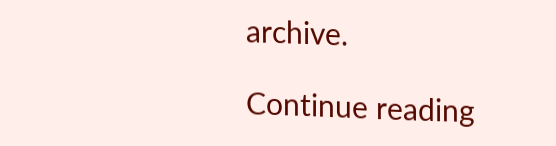archive.

Continue reading